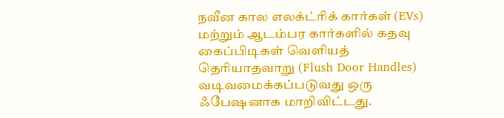நவீன கால எலக்ட்ரிக் கார்கள் (EVs) மற்றும் ஆடம்பர கார்களில் கதவு கைப்பிடிகள் வெளியத் தெரியாதவாறு (Flush Door Handles) வடிவமைக்கப்படுவது ஒரு ஃபேஷனாக மாறிவிட்டது.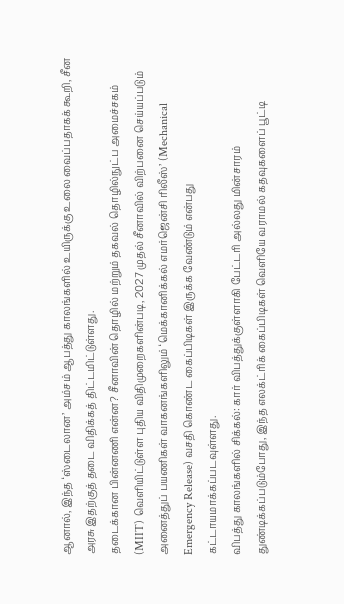ஆனால், இந்த ‘ஸ்டைலான’ அம்சம் ஆபத்து காலங்களில் உயிருக்கு உலை வைப்பதாகக் கூறி, சீன அரசு இதற்குத் தடை விதிக்கத் திட்டமிட்டுள்ளது.
தடைக்கான பின்னணி என்ன? சீனாவின் தொழில் மற்றும் தகவல் தொழில்நுட்ப அமைச்சகம் (MIIT) வெளியிட்டுள்ள புதிய விதிமுறைகளின்படி, 2027 முதல் சீனாவில் விற்பனை செய்யப்படும் அனைத்துப் பயணிகள் வாகனங்களிலும் ‘மெக்கானிக்கல் எமர்ஜென்சி ரிலீஸ்’ (Mechanical Emergency Release) வசதி கொண்ட கைப்பிடிகள் இருக்க வேண்டும் என்பது கட்டாயமாக்கப்படவுள்ளது.
விபத்து காலங்களில் சிக்கல்: கார் விபத்துக்குள்ளாகி பேட்டரி அல்லது மின்சாரம் துண்டிக்கப்படும்போது, இந்த எலக்ட்ரிக் கைப்பிடிகள் வெளியே வராமல் கதவுகளைப் பூட்டி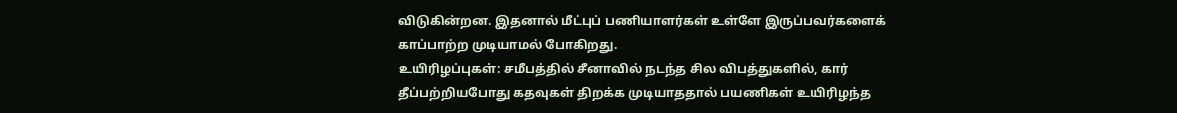விடுகின்றன. இதனால் மீட்புப் பணியாளர்கள் உள்ளே இருப்பவர்களைக் காப்பாற்ற முடியாமல் போகிறது.
உயிரிழப்புகள்: சமீபத்தில் சீனாவில் நடந்த சில விபத்துகளில், கார் தீப்பற்றியபோது கதவுகள் திறக்க முடியாததால் பயணிகள் உயிரிழந்த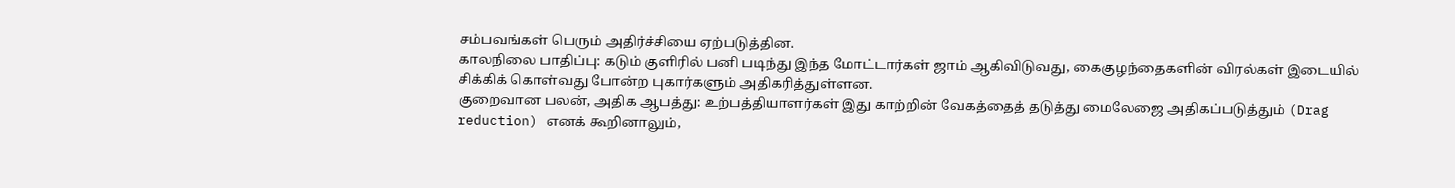சம்பவங்கள் பெரும் அதிர்ச்சியை ஏற்படுத்தின.
காலநிலை பாதிப்பு: கடும் குளிரில் பனி படிந்து இந்த மோட்டார்கள் ஜாம் ஆகிவிடுவது, கைகுழந்தைகளின் விரல்கள் இடையில் சிக்கிக் கொள்வது போன்ற புகார்களும் அதிகரித்துள்ளன.
குறைவான பலன், அதிக ஆபத்து: உற்பத்தியாளர்கள் இது காற்றின் வேகத்தைத் தடுத்து மைலேஜை அதிகப்படுத்தும் (Drag reduction) எனக் கூறினாலும்,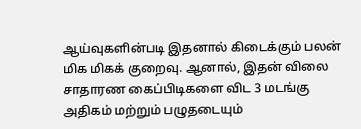ஆய்வுகளின்படி இதனால் கிடைக்கும் பலன் மிக மிகக் குறைவு. ஆனால், இதன் விலை சாதாரண கைப்பிடிகளை விட 3 மடங்கு அதிகம் மற்றும் பழுதடையும்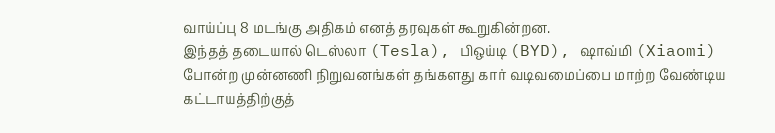வாய்ப்பு 8 மடங்கு அதிகம் எனத் தரவுகள் கூறுகின்றன.
இந்தத் தடையால் டெஸ்லா (Tesla), பிஒய்டி (BYD), ஷாவ்மி (Xiaomi) போன்ற முன்னணி நிறுவனங்கள் தங்களது கார் வடிவமைப்பை மாற்ற வேண்டிய கட்டாயத்திற்குத்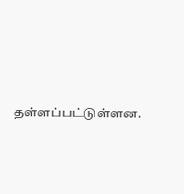தள்ளப்பட்டுள்ளன.